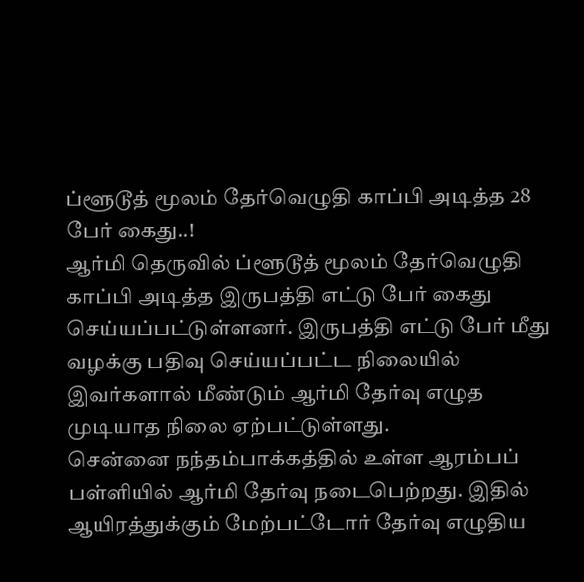ப்ளூடூத் மூலம் தேர்வெழுதி காப்பி அடித்த 28 பேர் கைது..!
ஆர்மி தெருவில் ப்ளூடூத் மூலம் தேர்வெழுதி காப்பி அடித்த இருபத்தி எட்டு பேர் கைது செய்யப்பட்டுள்ளனர். இருபத்தி எட்டு பேர் மீது வழக்கு பதிவு செய்யப்பட்ட நிலையில் இவர்களால் மீண்டும் ஆர்மி தேர்வு எழுத முடியாத நிலை ஏற்பட்டுள்ளது.
சென்னை நந்தம்பாக்கத்தில் உள்ள ஆரம்பப் பள்ளியில் ஆர்மி தேர்வு நடைபெற்றது. இதில் ஆயிரத்துக்கும் மேற்பட்டோர் தேர்வு எழுதிய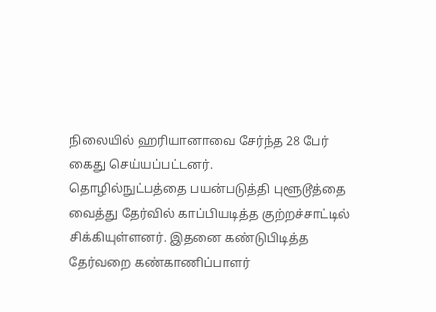நிலையில் ஹரியானாவை சேர்ந்த 28 பேர் கைது செய்யப்பட்டனர்.
தொழில்நுட்பத்தை பயன்படுத்தி புளூடூத்தை வைத்து தேர்வில் காப்பியடித்த குற்றச்சாட்டில் சிக்கியுள்ளனர். இதனை கண்டுபிடித்த தேர்வறை கண்காணிப்பாளர்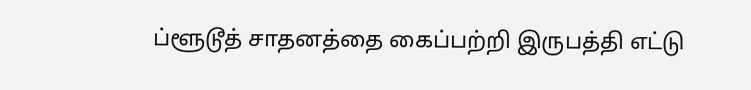ப்ளூடூத் சாதனத்தை கைப்பற்றி இருபத்தி எட்டு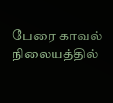பேரை காவல் நிலையத்தில்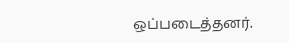ஒப்படைத்தனர்.